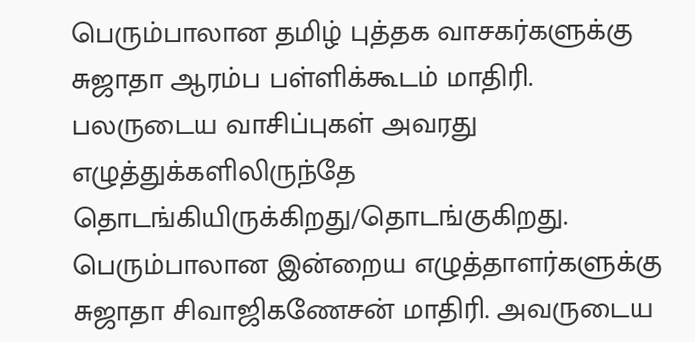பெரும்பாலான தமிழ் புத்தக வாசகர்களுக்கு சுஜாதா ஆரம்ப பள்ளிக்கூடம் மாதிரி. பலருடைய வாசிப்புகள் அவரது எழுத்துக்களிலிருந்தே தொடங்கியிருக்கிறது/தொடங்குகிறது.
பெரும்பாலான இன்றைய எழுத்தாளர்களுக்கு சுஜாதா சிவாஜிகணேசன் மாதிரி. அவருடைய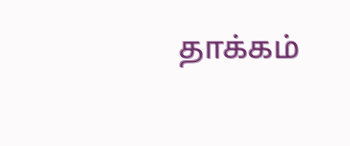தாக்கம்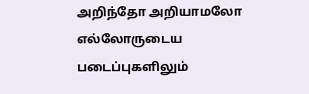அறிந்தோ அறியாமலோ எல்லோருடைய படைப்புகளிலும்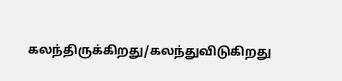கலந்திருக்கிறது/கலந்துவிடுகிறது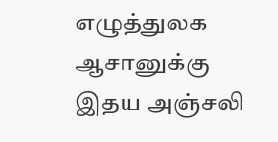எழுத்துலக ஆசானுக்கு இதய அஞ்சலி